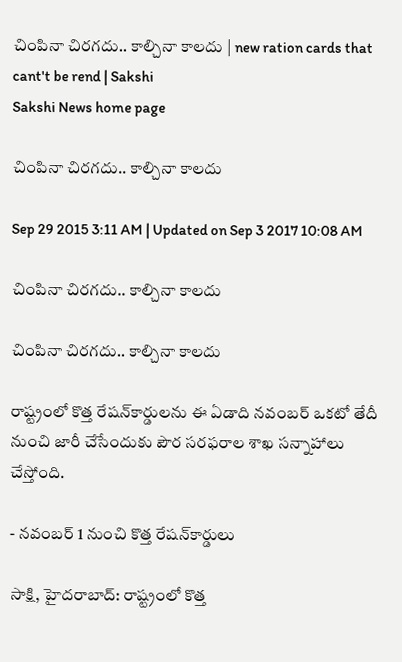చింపినా చిరగదు.. కాల్చినా కాలదు | new ration cards that cant't be rend | Sakshi
Sakshi News home page

చింపినా చిరగదు.. కాల్చినా కాలదు

Sep 29 2015 3:11 AM | Updated on Sep 3 2017 10:08 AM

చింపినా చిరగదు.. కాల్చినా కాలదు

చింపినా చిరగదు.. కాల్చినా కాలదు

రాష్ట్రంలో కొత్త రేషన్‌కార్డులను ఈ ఏడాది నవంబర్ ఒకటో తేదీ నుంచి జారీ చేసేందుకు పౌర సరఫరాల శాఖ సన్నాహాలు చేస్తోంది.

- నవంబర్ 1 నుంచి కొత్త రేషన్‌కార్డులు

సాక్షి, హైదరాబాద్: రాష్ట్రంలో కొత్త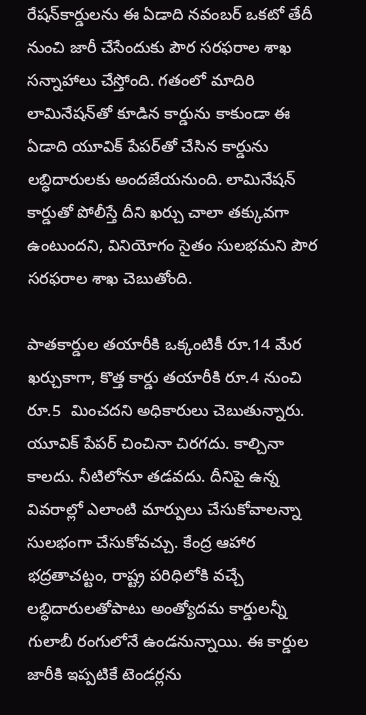రేషన్‌కార్డులను ఈ ఏడాది నవంబర్ ఒకటో తేదీ నుంచి జారీ చేసేందుకు పౌర సరఫరాల శాఖ సన్నాహాలు చేస్తోంది. గతంలో మాదిరి లామినేషన్‌తో కూడిన కార్డును కాకుండా ఈ ఏడాది యూవిక్ పేపర్‌తో చేసిన కార్డును లబ్ధిదారులకు అందజేయనుంది. లామినేషన్ కార్డుతో పోలీస్తే దీని ఖర్చు చాలా తక్కువగా ఉంటుందని, వినియోగం సైతం సులభమని పౌర సరఫరాల శాఖ చెబుతోంది.

పాతకార్డుల తయారీకి ఒక్కంటికీ రూ.14 మేర ఖర్చుకాగా, కొత్త కార్డు తయారీకి రూ.4 నుంచి రూ.5  మించదని అధికారులు చెబుతున్నారు. యూవిక్ పేపర్ చించినా చిరగదు. కాల్చినా కాలదు. నీటిలోనూ తడవదు. దీనిపై ఉన్న వివరాల్లో ఎలాంటి మార్పులు చేసుకోవాలన్నా సులభంగా చేసుకోవచ్చు. కేంద్ర ఆహార భద్రతాచట్టం, రాష్ట్ర పరిధిలోకి వచ్చే లబ్ధిదారులతోపాటు అంత్యోదమ కార్డులన్నీ గులాబీ రంగులోనే ఉండనున్నాయి. ఈ కార్డుల జారీకి ఇప్పటికే టెండర్లను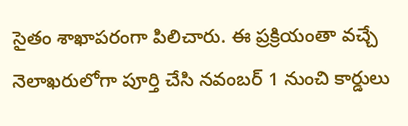సైతం శాఖాపరంగా పిలిచారు. ఈ ప్రక్రియంతా వచ్చే నెలాఖరులోగా పూర్తి చేసి నవంబర్ 1 నుంచి కార్డులు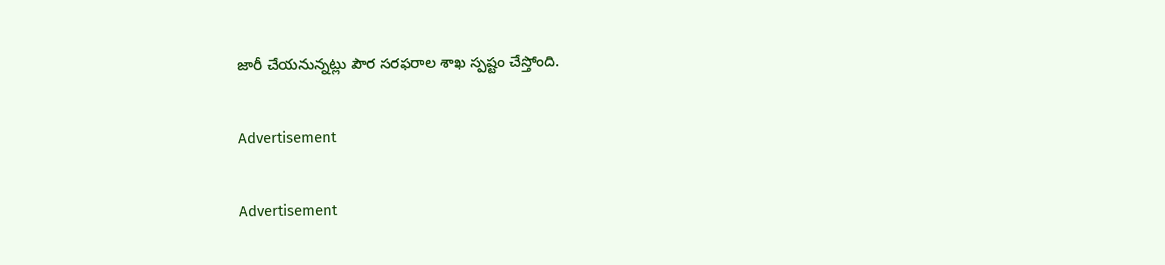జారీ చేయనున్నట్లు పౌర సరఫరాల శాఖ స్పష్టం చేస్తోంది.

Advertisement

Advertisement